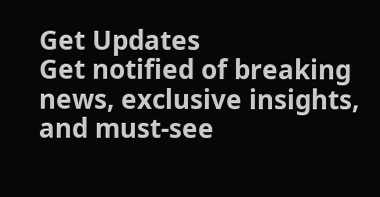Get Updates
Get notified of breaking news, exclusive insights, and must-see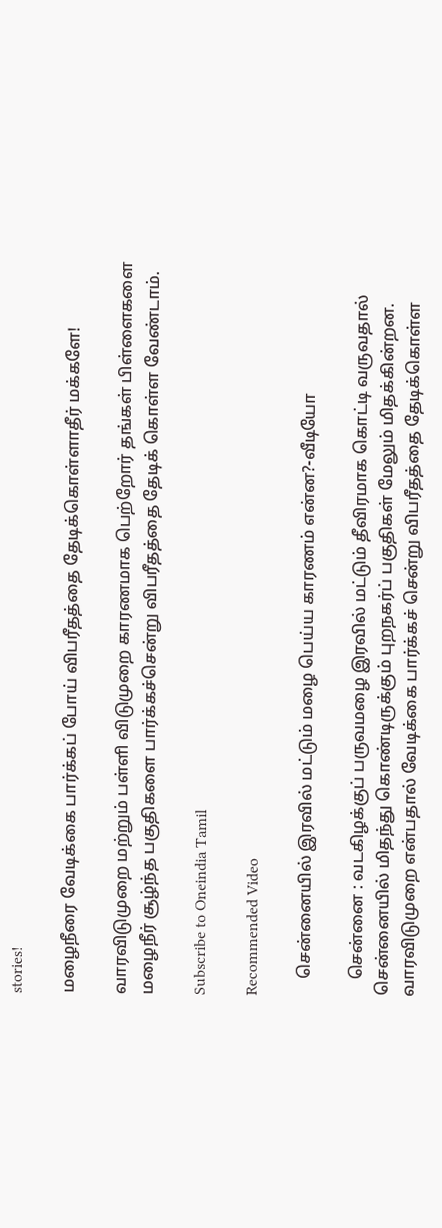stories!

மழைநீரை வேடிக்கை பார்க்கப் போய் விபரீதத்தை தேடிக்கொள்ளாதீர் மக்களே!

வாரவிடுமுறை மற்றும் பள்ளி விடுமுறை காரணமாக பெற்றோர் தங்கள் பிள்ளைகளை மழைநீர் சூழ்ந்த பகுதிகளை பார்க்கச்சென்று விபரீதத்தை தேடிக் கொள்ள வேண்டாம்.

Subscribe to Oneindia Tamil

Recommended Video

    சென்னையில் இரவில் மட்டும் மழை பெய்ய காரணம் என்ன?-வீடியோ

    சென்னை : வடகிழக்குப் பருவமழை இரவில் மட்டும் தீவிரமாக கொட்டி வருவதால் சென்னையில் மிதந்து கொண்டிருக்கும் புறநகர்ப் பகுதிகள் மேலும் மிதக்கின்றன. வாரவிடுமுறை என்பதால் வேடிக்கை பார்க்கச் சென்று விபரீதத்தை தேடிக்கொள்ள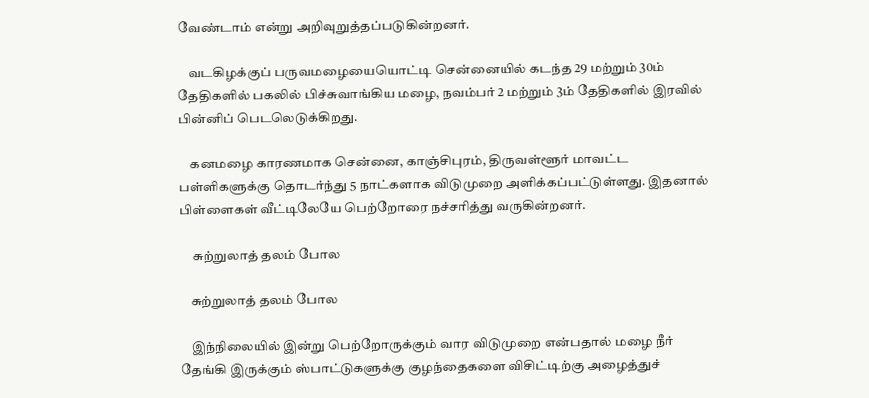வேண்டாம் என்று அறிவுறுத்தப்படுகின்றனர்.

    வடகிழக்குப் பருவமழையையொட்டி சென்னையில் கடந்த 29 மற்றும் 30ம் தேதிகளில் பகலில் பிச்சுவாங்கிய மழை, நவம்பர் 2 மற்றும் 3ம் தேதிகளில் இரவில் பின்னிப் பெடலெடுக்கிறது.

    கனமழை காரணமாக சென்னை, காஞ்சிபுரம், திருவள்ளூர் மாவட்ட பள்ளிகளுக்கு தொடர்ந்து 5 நாட்களாக விடுமுறை அளிக்கப்பட்டுள்ளது. இதனால் பிள்ளைகள் வீட்டிலேயே பெற்றோரை நச்சரித்து வருகின்றனர்.

     சுற்றுலாத் தலம் போல

    சுற்றுலாத் தலம் போல

    இந்நிலையில் இன்று பெற்றோருக்கும் வார விடுமுறை என்பதால் மழை நீர் தேங்கி இருக்கும் ஸ்பாட்டுகளுக்கு குழந்தைகளை விசிட்டிற்கு அழைத்துச்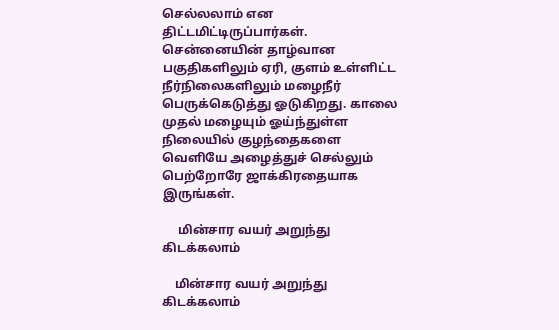செல்லலாம் என திட்டமிட்டிருப்பார்கள். சென்னையின் தாழ்வான பகுதிகளிலும் ஏரி, குளம் உள்ளிட்ட நீர்நிலைகளிலும் மழைநீர் பெருக்கெடுத்து ஓடுகிறது. காலை முதல் மழையும் ஓய்ந்துள்ள நிலையில் குழந்தைகளை வெளியே அழைத்துச் செல்லும் பெற்றோரே ஜாக்கிரதையாக இருங்கள்.

     மின்சார வயர் அறுந்து கிடக்கலாம்

    மின்சார வயர் அறுந்து கிடக்கலாம்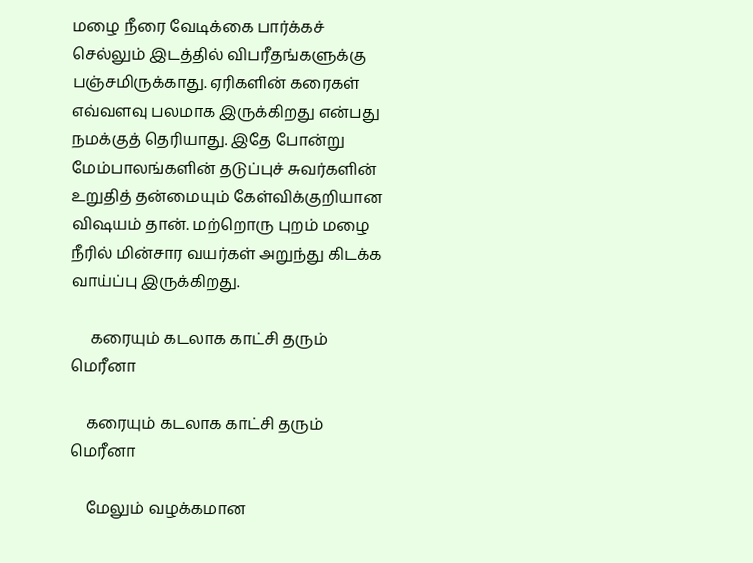மழை நீரை வேடிக்கை பார்க்கச் செல்லும் இடத்தில் விபரீதங்களுக்கு பஞ்சமிருக்காது. ஏரிகளின் கரைகள் எவ்வளவு பலமாக இருக்கிறது என்பது நமக்குத் தெரியாது. இதே போன்று மேம்பாலங்களின் தடுப்புச் சுவர்களின் உறுதித் தன்மையும் கேள்விக்குறியான விஷயம் தான். மற்றொரு புறம் மழை நீரில் மின்சார வயர்கள் அறுந்து கிடக்க வாய்ப்பு இருக்கிறது.

     கரையும் கடலாக காட்சி தரும் மெரீனா

    கரையும் கடலாக காட்சி தரும் மெரீனா

    மேலும் வழக்கமான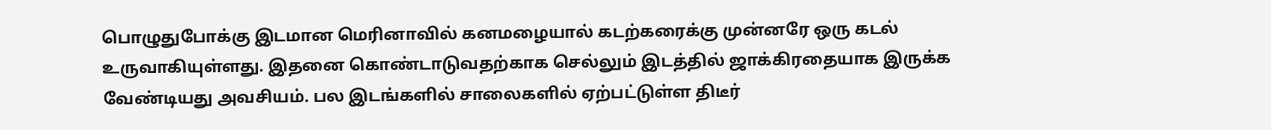பொழுதுபோக்கு இடமான மெரினாவில் கனமழையால் கடற்கரைக்கு முன்னரே ஒரு கடல் உருவாகியுள்ளது. இதனை கொண்டாடுவதற்காக செல்லும் இடத்தில் ஜாக்கிரதையாக இருக்க வேண்டியது அவசியம். பல இடங்களில் சாலைகளில் ஏற்பட்டுள்ள திடீர்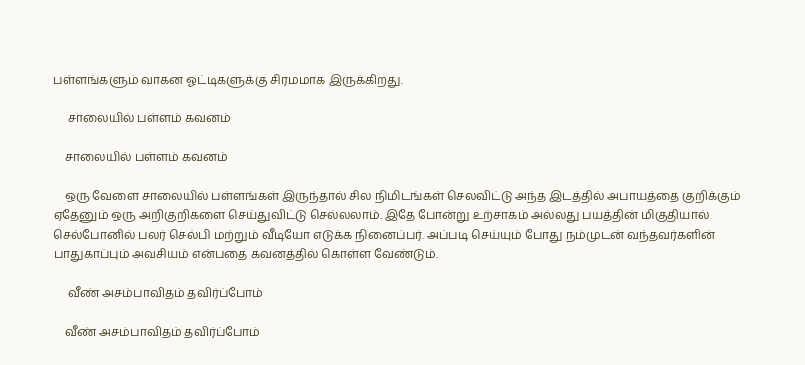பள்ளங்களும் வாகன ஓட்டிகளுக்கு சிரமமாக இருக்கிறது.

     சாலையில் பள்ளம் கவனம்

    சாலையில் பள்ளம் கவனம்

    ஒரு வேளை சாலையில் பள்ளங்கள் இருந்தால் சில நிமிடங்கள் செலவிட்டு அந்த இடத்தில் அபாயத்தை குறிக்கும் ஏதேனும் ஒரு அறிகுறிகளை செய்துவிட்டு செல்லலாம். இதே போன்று உற்சாகம் அல்லது பயத்தின் மிகுதியால் செல்போனில் பலர் செல்பி மற்றும் வீடியோ எடுக்க நினைப்பர். அப்படி செய்யும் போது நம்முடன் வந்தவர்களின் பாதுகாப்பும் அவசியம் என்பதை கவனத்தில் கொள்ள வேண்டும்.

     வீண் அசம்பாவிதம் தவிர்ப்போம்

    வீண் அசம்பாவிதம் தவிர்ப்போம்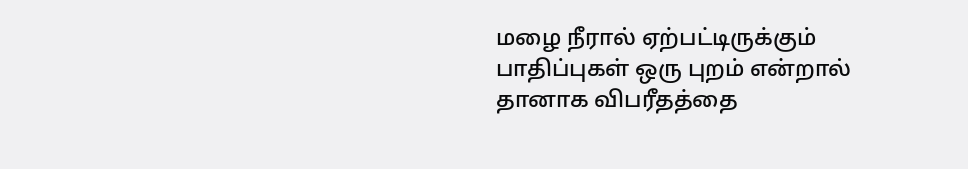மழை நீரால் ஏற்பட்டிருக்கும் பாதிப்புகள் ஒரு புறம் என்றால் தானாக விபரீதத்தை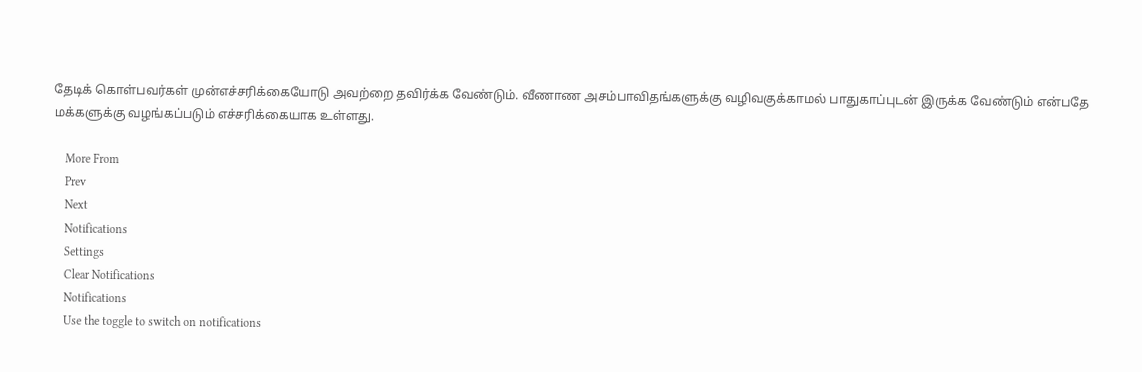தேடிக் கொள்பவர்கள் முன்எச்சரிக்கையோடு அவற்றை தவிர்க்க வேண்டும். வீணாண அசம்பாவிதங்களுக்கு வழிவகுக்காமல் பாதுகாப்புடன் இருக்க வேண்டும் என்பதே மக்களுக்கு வழங்கப்படும் எச்சரிக்கையாக உள்ளது.

    More From
    Prev
    Next
    Notifications
    Settings
    Clear Notifications
    Notifications
    Use the toggle to switch on notifications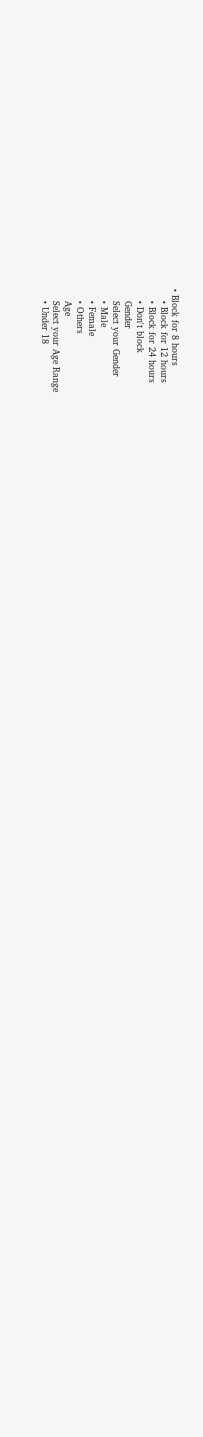• Block for 8 hours
    • Block for 12 hours
    • Block for 24 hours
    • Don't block
    Gender
    Select your Gender
    • Male
    • Female
    • Others
    Age
    Select your Age Range
    • Under 18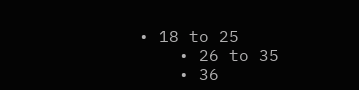• 18 to 25
    • 26 to 35
    • 36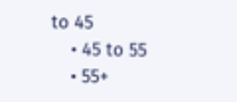to 45
    • 45 to 55
    • 55+